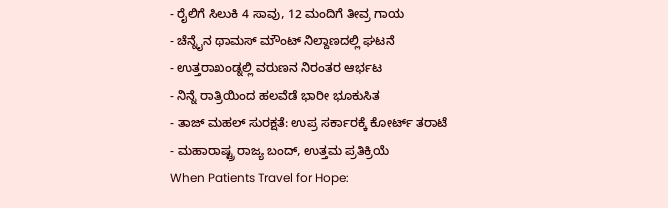- ರೈಲಿಗೆ ಸಿಲುಕಿ 4 ಸಾವು, 12 ಮಂದಿಗೆ ತೀವ್ರ ಗಾಯ
- ಚೆನ್ನೈನ ಥಾಮಸ್ ಮೌಂಟ್ ನಿಲ್ದಾಣದಲ್ಲಿ ಘಟನೆ
- ಉತ್ತರಾಖಂಡ್ನಲ್ಲಿ ವರುಣನ ನಿರಂತರ ಆರ್ಭಟ
- ನಿನ್ನೆ ರಾತ್ರಿಯಿಂದ ಹಲವೆಡೆ ಭಾರೀ ಭೂಕುಸಿತ
- ತಾಜ್ ಮಹಲ್ ಸುರಕ್ಷತೆ: ಉಪ್ರ ಸರ್ಕಾರಕ್ಕೆ ಕೋರ್ಟ್ ತರಾಟೆ
- ಮಹಾರಾಷ್ಟ್ರ ರಾಜ್ಯ ಬಂದ್, ಉತ್ತಮ ಪ್ರತಿಕ್ರಿಯೆ
When Patients Travel for Hope: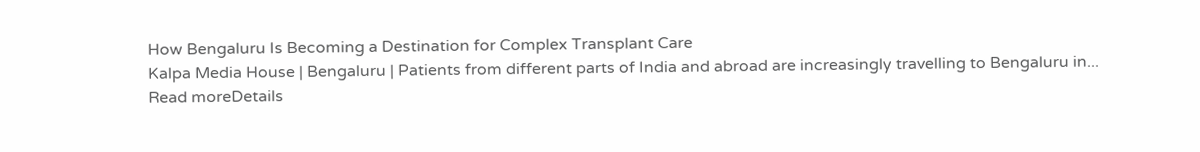How Bengaluru Is Becoming a Destination for Complex Transplant Care
Kalpa Media House | Bengaluru | Patients from different parts of India and abroad are increasingly travelling to Bengaluru in...
Read moreDetails